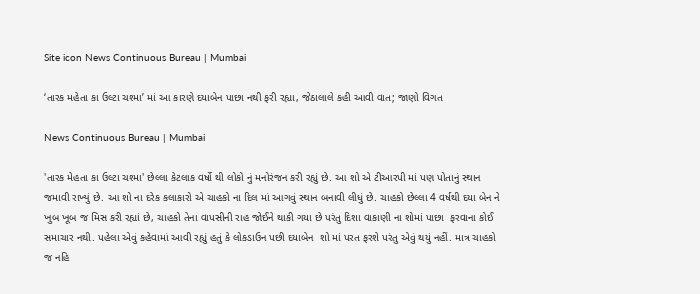Site icon News Continuous Bureau | Mumbai

‘તારક મહેતા કા ઉલ્ટા ચશ્મા’ માં આ કારણે દયાબેન પાછા નથી ફરી રહ્યા, જેઠાલાલે કહી આવી વાત; જાણો વિગત

News Continuous Bureau | Mumbai

'તારક મેહતા કા ઉલ્ટા ચશ્મા' છેલ્લા કેટલાક વર્ષો થી લોકો નું મનોરંજન કરી રહ્યું છે. આ શો એ ટીઆરપી માં પણ પોતાનું સ્થાન જમાવી રાખ્યું છે. આ શો ના દરેક કલાકારો એ ચાહકો ના દિલ માં આગવું સ્થાન બનાવી લીધું છે. ચાહકો છેલ્લા 4 વર્ષથી દયા બેન ને ખુબ ખૂબ જ મિસ કરી રહ્યાં છે, ચાહકો તેના વાપસીની રાહ જોઈને થાકી ગયા છે પરંતુ દિશા વાકાણી ના શોમાં પાછા  ફરવાના કોઈ સમાચાર નથી. પહેલા એવું કહેવામાં આવી રહ્યું હતું કે લોકડાઉન પછી દયાબેન  શો માં પરત ફરશે પરંતુ એવું થયું નહીં. માત્ર ચાહકો જ નહિ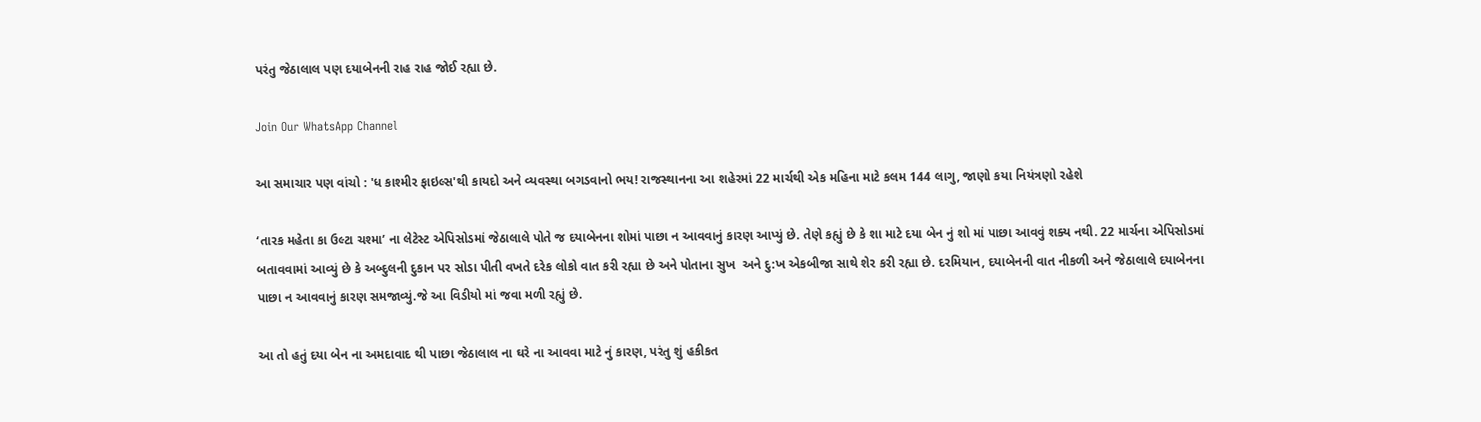પરંતુ જેઠાલાલ પણ દયાબેનની રાહ રાહ જોઈ રહ્યા છે.

Join Our WhatsApp Channel

આ સમાચાર પણ વાંચો : 'ધ કાશ્મીર ફાઇલ્સ'થી કાયદો અને વ્યવસ્થા બગડવાનો ભય! રાજસ્થાનના આ શહેરમાં 22 માર્ચથી એક મહિના માટે કલમ 144 લાગુ, જાણો કયા નિયંત્રણો રહેશે

‘તારક મહેતા કા ઉલ્ટા ચશ્મા’ ના લેટેસ્ટ એપિસોડમાં જેઠાલાલે પોતે જ દયાબેનના શોમાં પાછા ન આવવાનું કારણ આપ્યું છે. તેણે કહ્યું છે કે શા માટે દયા બેન નું શો માં પાછા આવવું શક્ય નથી. 22 માર્ચના એપિસોડમાં બતાવવામાં આવ્યું છે કે અબ્દુલની દુકાન પર સોડા પીતી વખતે દરેક લોકો વાત કરી રહ્યા છે અને પોતાના સુખ  અને દુ:ખ એકબીજા સાથે શેર કરી રહ્યા છે. દરમિયાન, દયાબેનની વાત નીકળી અને જેઠાલાલે દયાબેનના પાછા ન આવવાનું કારણ સમજાવ્યું.જે આ વિડીયો માં જવા મળી રહ્યું છે.

આ તો હતું દયા બેન ના અમદાવાદ થી પાછા જેઠાલાલ ના ઘરે ના આવવા માટે નું કારણ, પરંતુ શું હકીકત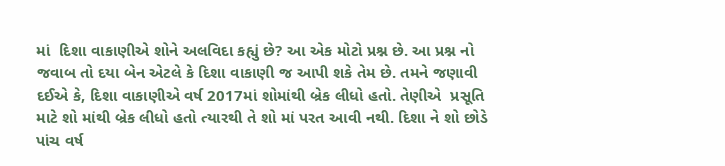માં  દિશા વાકાણીએ શોને અલવિદા કહ્યું છે? આ એક મોટો પ્રશ્ન છે. આ પ્રશ્ન નો જવાબ તો દયા બેન એટલે કે દિશા વાકાણી જ આપી શકે તેમ છે. તમને જણાવી દઈએ કે, દિશા વાકાણીએ વર્ષ 2017માં શોમાંથી બ્રેક લીધો હતો. તેણીએ  પ્રસૂતિ માટે શો માંથી બ્રેક લીધો હતો ત્યારથી તે શો માં પરત આવી નથી. દિશા ને શો છોડે પાંચ વર્ષ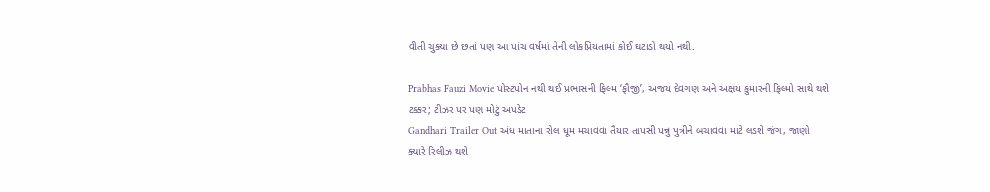વીતી ચુક્યા છે છતાં પણ આ પાંચ વર્ષમાં તેની લોકપ્રિયતામાં કોઈ ઘટાડો થયો નથી.

Prabhas Fauzi Movie પોસ્ટપોન નથી થઈ પ્રભાસની ફિલ્મ ‘ફૌજી’, અજય દેવગણ અને અક્ષય કુમારની ફિલ્મો સાથે થશે ટક્કર; ટીઝર પર પણ મોટું અપડેટ
Gandhari Trailer Out અંધ માતાના રોલ ધૂમ મચાવવા તૈયાર તાપસી પન્નુ પુત્રીને બચાવવા માટે લડશે જંગ, જાણો ક્યારે રિલીઝ થશે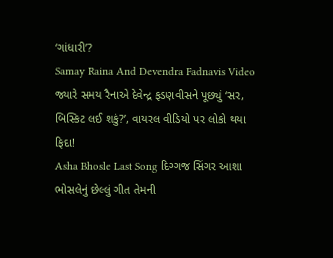‘ગાંધારી’?
Samay Raina And Devendra Fadnavis Video જ્યારે સમય રૈનાએ દેવેન્દ્ર ફડણવીસને પૂછ્યું ‘સર, બિસ્કિટ લઈ શકું?’, વાયરલ વીડિયો પર લોકો થયા ફિદા!
Asha Bhosle Last Song દિગ્ગજ સિંગર આશા ભોસલેનું છેલ્લું ગીત તેમની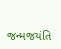જન્મજયંતિ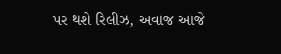પર થશે રિલીઝ, અવાજ આજે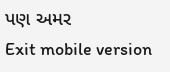પણ અમર
Exit mobile version